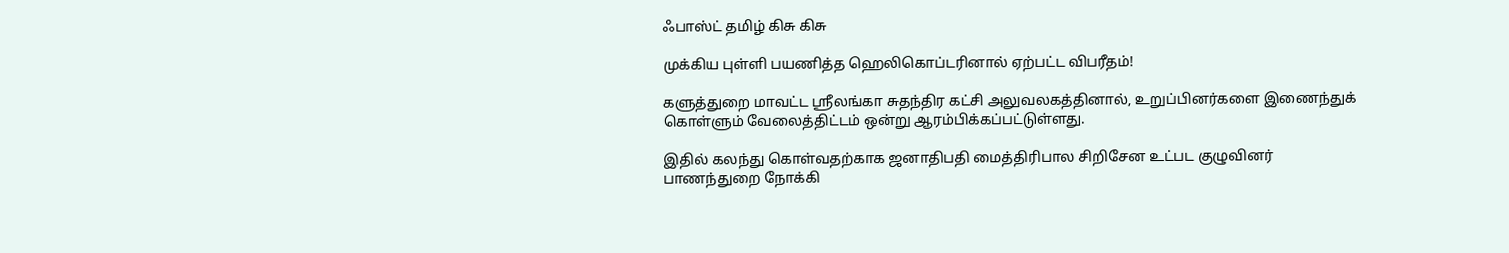ஃபாஸ்ட் தமிழ் கிசு கிசு

முக்கிய புள்ளி பயணித்த ஹெலிகொப்டரினால் ஏற்பட்ட விபரீதம்!

களுத்துறை மாவட்ட ஸ்ரீலங்கா சுதந்திர கட்சி அலுவலகத்தினால், உறுப்பினர்களை இணைந்துக் கொள்ளும் வேலைத்திட்டம் ஒன்று ஆரம்பிக்கப்பட்டுள்ளது.

இதில் கலந்து கொள்வதற்காக ஜனாதிபதி மைத்திரிபால சிறிசேன உட்பட குழுவினர் பாணந்துறை நோக்கி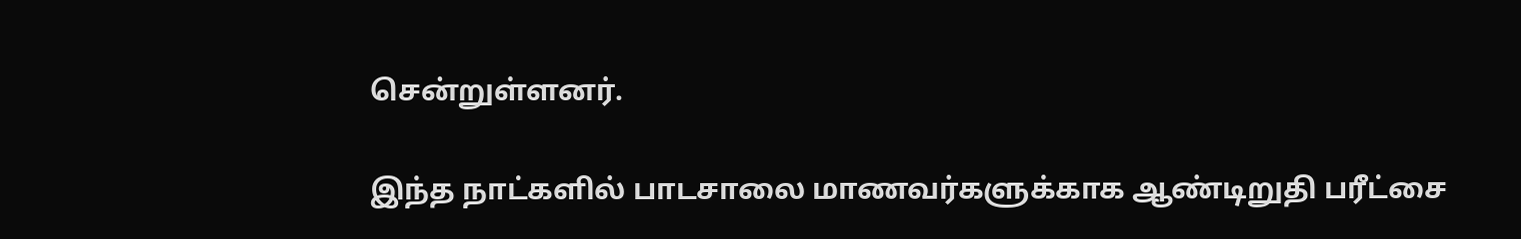சென்றுள்ளனர்.

இந்த நாட்களில் பாடசாலை மாணவர்களுக்காக ஆண்டிறுதி பரீட்சை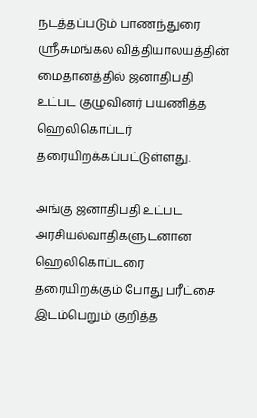நடத்தப்படும் பாணந்துரை ஸ்ரீசுமங்கல வித்தியாலயத்தின் மைதானத்தில் ஜனாதிபதி உட்பட குழுவினர் பயணித்த ஹெலிகொப்டர் தரையிறக்கப்பட்டுள்ளது.

அங்கு ஜனாதிபதி உட்பட அரசியல்வாதிகளுடனான ஹெலிகொப்டரை தரையிறக்கும் போது பரீட்சை இடம்பெறும் குறித்த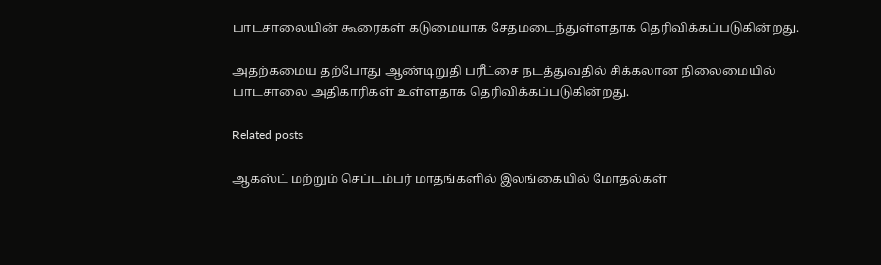பாடசாலையின் கூரைகள் கடுமையாக சேதமடைந்துள்ளதாக தெரிவிக்கப்படுகின்றது.

அதற்கமைய தற்போது ஆண்டிறுதி பரீட்சை நடத்துவதில் சிக்கலான நிலைமையில் பாடசாலை அதிகாரிகள் உள்ளதாக தெரிவிக்கப்படுகின்றது.

Related posts

ஆகஸ்ட் மற்றும் செப்டம்பர் மாதங்களில் இலங்கையில் மோதல்கள்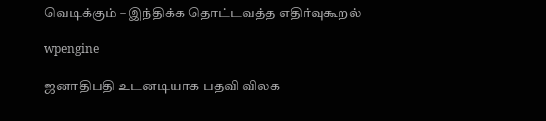வெடிக்கும் – இந்திக்க தொட்டவத்த எதிர்வுகூறல்

wpengine

ஜனாதிபதி உடனடியாக பதவி விலக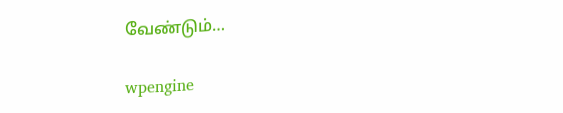வேண்டும்…

wpengine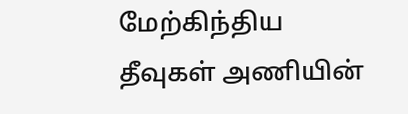மேற்கிந்திய தீவுகள் அணியின்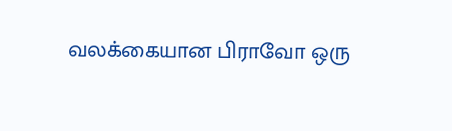வலக்கையான பிராவோ ஒரு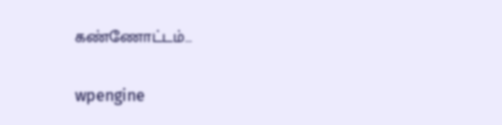கண்ணோட்டம்…

wpengine